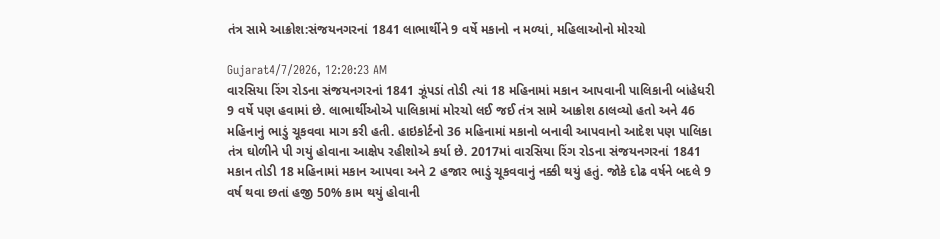તંત્ર સામે આક્રોશ:સંજયનગરનાં 1841 લાભાર્થીને 9 વર્ષે મકાનો ન મળ્યાં, મહિલાઓનો મોરચો

Gujarat4/7/2026, 12:20:23 AM
વારસિયા રિંગ રોડના સંજયનગરનાં 1841 ઝૂંપડાં તોડી ત્યાં 18 મહિનામાં મકાન આપવાની પાલિકાની બાંહેધરી 9 વર્ષે પણ હવામાં છે. લાભાર્થીઓએ પાલિકામાં મોરચો લઈ જઈ તંત્ર સામે આક્રોશ ઠાલવ્યો હતો અને 46 મહિનાનું ભાડું ચૂકવવા માગ કરી હતી. હાઇકોર્ટનો 36 મહિનામાં મકાનો બનાવી આપવાનો આદેશ પણ પાલિકા તંત્ર ઘોળીને પી ગયું હોવાના આક્ષેપ રહીશોએ કર્યા છે. 2017માં વારસિયા રિંગ રોડના સંજયનગરનાં 1841 મકાન તોડી 18 મહિનામાં મકાન આપવા અને 2 હજાર ભાડું ચૂકવવાનું નક્કી થયું હતું. જોકે દોઢ વર્ષને બદલે 9 વર્ષ થવા છતાં હજી 50% કામ થયું હોવાની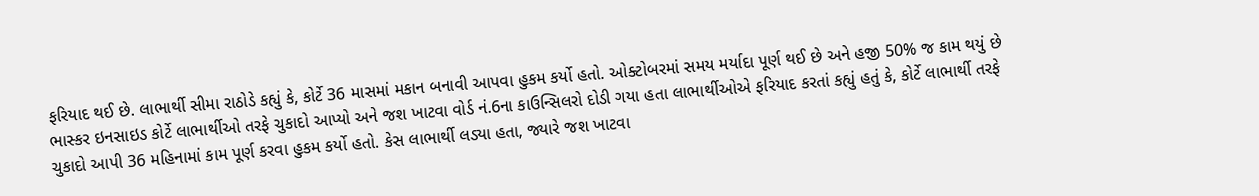ફરિયાદ થઈ છે. લાભાર્થી સીમા રાઠોડે કહ્યું કે, કોર્ટે 36 માસમાં મકાન બનાવી આપવા હુકમ કર્યો હતો. ઓક્ટોબરમાં સમય મર્યાદા પૂર્ણ થઈ છે અને હજી 50% જ કામ થયું છે ભાસ્કર ઇનસાઇડ કોર્ટે લાભાર્થીઓ તરફે ચુકાદો આપ્યો અને જશ ખાટવા વોર્ડ નં.6ના કાઉન્સિલરો દોડી ગયા હતા લાભાર્થીઓએ ફરિયાદ કરતાં કહ્યું હતું કે, કોર્ટે લાભાર્થી તરફે ચુકાદો આપી 36 મહિનામાં કામ પૂર્ણ કરવા હુકમ કર્યો હતો. કેસ લાભાર્થી લડ્યા હતા, જ્યારે જશ ખાટવા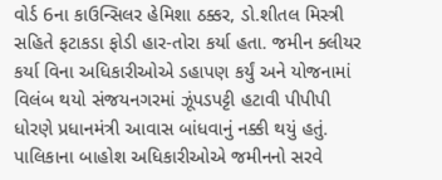વોર્ડ 6ના કાઉન્સિલર હેમિશા ઠક્કર, ડો.શીતલ મિસ્ત્રી સહિતે ફટાકડા ફોડી હાર-તોરા કર્યા હતા. જમીન ક્લીયર કર્યા વિના અધિકારીઓએ ડહાપણ કર્યું અને યોજનામાં વિલંબ થયો સંજયનગરમાં ઝૂંપડપટ્ટી હટાવી પીપીપી ધોરણે પ્રધાનમંત્રી આવાસ બાંધવાનું નક્કી થયું હતું. પાલિકાના બાહોશ અધિકારીઓએ જમીનનો સરવે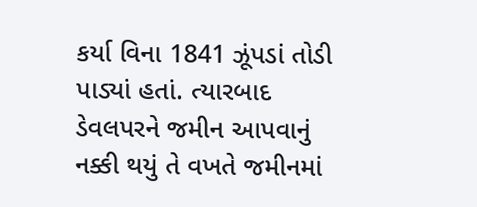કર્યા વિના 1841 ઝૂંપડાં તોડી પાડ્યાં હતાં. ત્યારબાદ ડેવલપરને જમીન આપવાનું નક્કી થયું તે વખતે જમીનમાં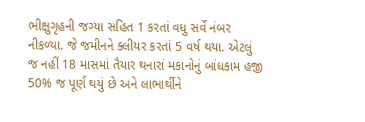ભીક્ષુગૃહની જગ્યા સહિત 1 કરતાં વધુ સર્વે નંબર નીકળ્યા. જે જમીનને ક્લીયર કરતાં 5 વર્ષ થયા. એટલું જ નહીં 18 માસમાં તૈયાર થનારાં મકાનોનું બાંધકામ હજી 50% જ પૂર્ણ થયું છે અને લાભાર્થીને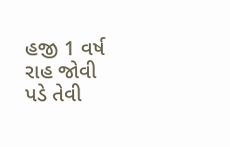હજી 1 વર્ષ રાહ જોવી પડે તેવી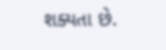શક્યતા છે.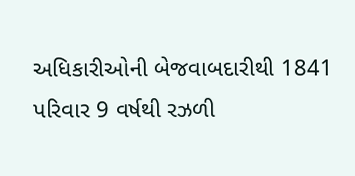અધિકારીઓની બેજવાબદારીથી 1841 પરિવાર 9 વર્ષથી રઝળી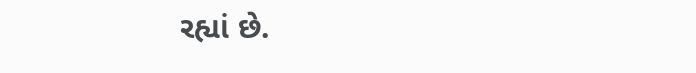રહ્યાં છે.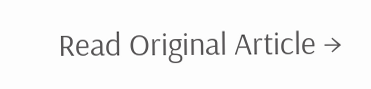Read Original Article →